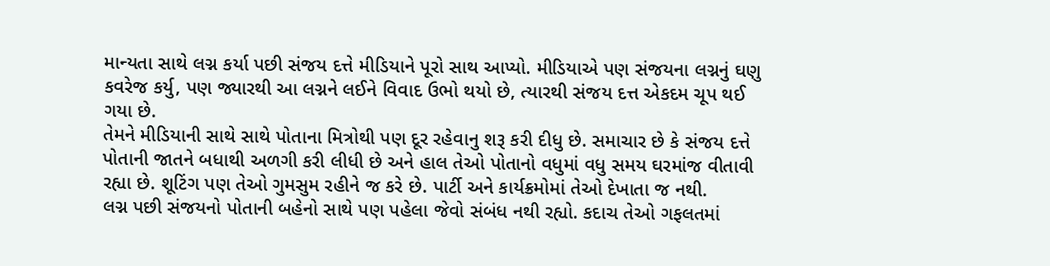માન્યતા સાથે લગ્ન કર્યા પછી સંજય દત્તે મીડિયાને પૂરો સાથ આપ્યો. મીડિયાએ પણ સંજયના લગ્નનું ઘણુ કવરેજ કર્યુ, પણ જ્યારથી આ લગ્નને લઈને વિવાદ ઉભો થયો છે, ત્યારથી સંજય દત્ત એકદમ ચૂપ થઈ ગયા છે.
તેમને મીડિયાની સાથે સાથે પોતાના મિત્રોથી પણ દૂર રહેવાનુ શરૂ કરી દીધુ છે. સમાચાર છે કે સંજય દત્તે પોતાની જાતને બધાથી અળગી કરી લીધી છે અને હાલ તેઓ પોતાનો વધુમાં વધુ સમય ઘરમાંજ વીતાવી રહ્યા છે. શૂટિંગ પણ તેઓ ગુમસુમ રહીને જ કરે છે. પાર્ટી અને કાર્યક્રમોમાં તેઓ દેખાતા જ નથી.
લગ્ન પછી સંજયનો પોતાની બહેનો સાથે પણ પહેલા જેવો સંબંધ નથી રહ્યો. કદાચ તેઓ ગફલતમાં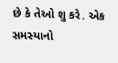છે કે તેઓ શુ કરે. એક સમસ્યાનો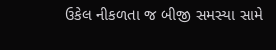ઉકેલ નીકળતા જ બીજી સમસ્યા સામે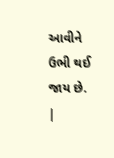આવીને ઉભી થઈ જાય છે.
|